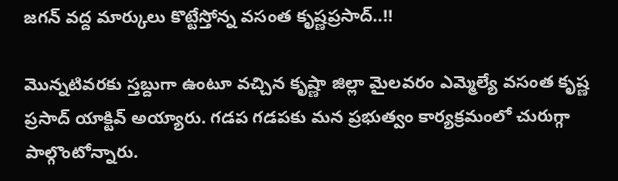జగన్ వద్ద మార్కులు కొట్టేస్తోన్న వసంత కృష్ణప్రసాద్..!!

మొన్నటివరకు స్తబ్దుగా ఉంటూ వచ్చిన కృష్ణా జిల్లా మైలవరం ఎమ్మెల్యే వసంత కృష్ణ ప్రసాద్ యాక్టివ్ అయ్యారు. గడప గడపకు మన ప్రభుత్వం కార్యక్రమంలో చురుగ్గా పాల్గొంటోన్నారు.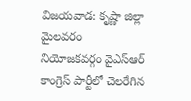విజయవాడ: కృష్ణా జిల్లా మైలవరం నియోజకవర్గం వైఎస్ఆర్ కాంగ్రెస్ పార్టీలో చెలరేగిన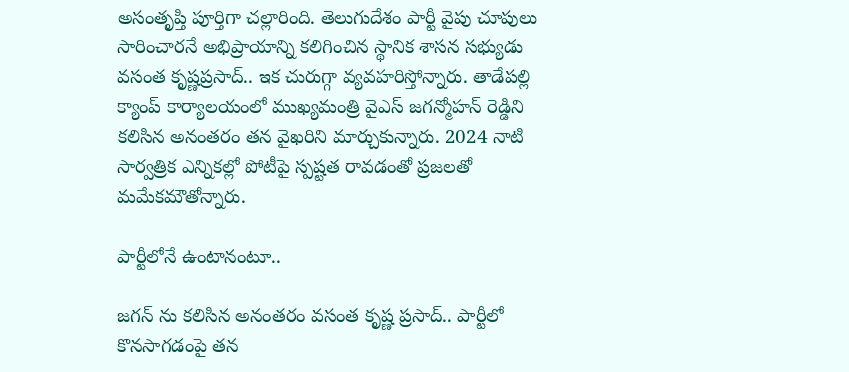అసంతృప్తి పూర్తిగా చల్లారింది. తెలుగుదేశం పార్టీ వైపు చూపులు సారించారనే అభిప్రాయాన్ని కలిగించిన స్థానిక శాసన సభ్యుడు వసంత కృష్ణప్రసాద్.. ఇక చురుగ్గా వ్యవహరిస్తోన్నారు. తాడేపల్లి క్యాంప్ కార్యాలయంలో ముఖ్యమంత్రి వైఎస్ జగన్మోహన్ రెడ్డిని కలిసిన అనంతరం తన వైఖరిని మార్చుకున్నారు. 2024 నాటి సార్వత్రిక ఎన్నికల్లో పోటీపై స్పష్టత రావడంతో ప్రజలతో మమేకమౌతోన్నారు.

పార్టీలోనే ఉంటానంటూ..

జగన్ ను కలిసిన అనంతరం వసంత కృష్ణ ప్రసాద్.. పార్టీలో కొనసాగడంపై తన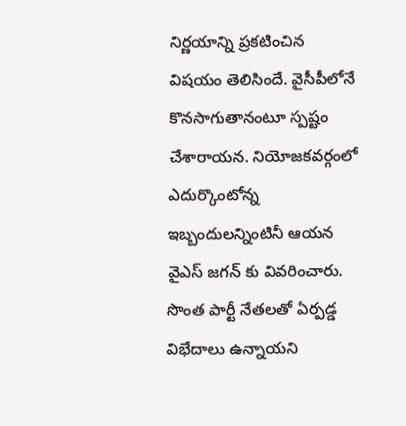నిర్ణయాన్ని ప్రకటించిన విషయం తెలిసిందే. వైసీపీలోనే కొనసాగుతానంటూ స్పష్టం చేశారాయన. నియోజకవర్గంలో ఎదుర్కొంటోన్న ఇబ్బందులన్నింటినీ ఆయన వైఎస్ జగన్ కు వివరించారు. సొంత పార్టీ నేతలతో ఏర్పడ్డ విభేదాలు ఉన్నాయని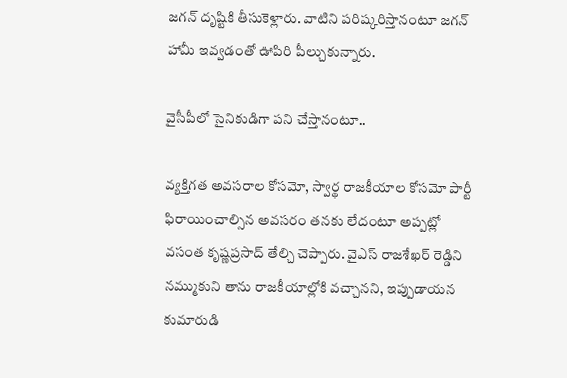జగన్ దృష్టికి తీసుకెళ్లారు. వాటిని పరిష్కరిస్తానంటూ జగన్ హామీ ఇవ్వడంతో ఊపిరి పీల్చుకున్నారు.

వైసీపీలో సైనికుడిగా పని చేస్తానంటూ..

వ్యక్తిగత అవసరాల కోసమో, స్వార్థ రాజకీయాల కోసమో పార్టీ ఫిరాయించాల్సిన అవసరం తనకు లేదంటూ అప్పట్లో వసంత కృష్ణప్రసాద్ తేల్చి చెప్పారు. వైఎస్ రాజశేఖర్ రెడ్డిని నమ్ముకుని తాను రాజకీయాల్లోకి వచ్చానని, ఇప్పుడాయన కుమారుడి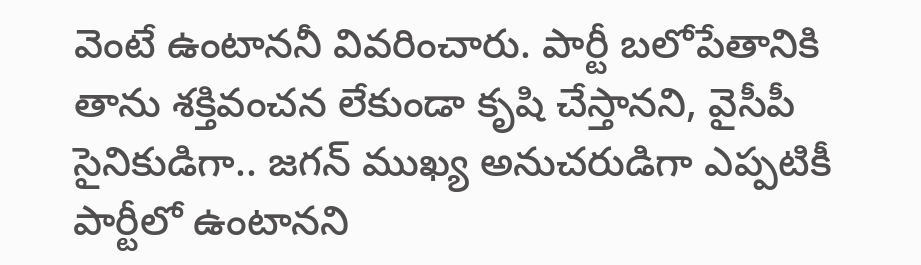వెంటే ఉంటాననీ వివరించారు. పార్టీ బలోపేతానికి తాను శక్తివంచన లేకుండా కృషి చేస్తానని, వైసీపీ సైనికుడిగా.. జగన్ ముఖ్య అనుచరుడిగా ఎప్పటికీ పార్టీలో ఉంటానని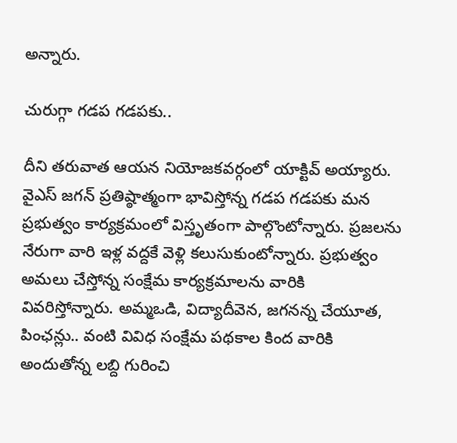అన్నారు.

చురుగ్గా గడప గడపకు..

దీని తరువాత ఆయన నియోజకవర్గంలో యాక్టివ్ అయ్యారు. వైఎస్ జగన్ ప్రతిష్ఠాత్మంగా భావిస్తోన్న గడప గడపకు మన ప్రభుత్వం కార్యక్రమంలో విస్తృతంగా పాల్గొంటోన్నారు. ప్రజలను నేరుగా వారి ఇళ్ల వద్దకే వెళ్లి కలుసుకుంటోన్నారు. ప్రభుత్వం అమలు చేస్తోన్న సంక్షేమ కార్యక్రమాలను వారికి వివరిస్తోన్నారు. అమ్మఒడి, విద్యాదీవెన, జగనన్న చేయూత, పింఛన్లు.. వంటి వివిధ సంక్షేమ పథకాల కింద వారికి అందుతోన్న లబ్ది గురించి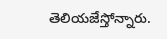తెలియజేస్తోన్నారు.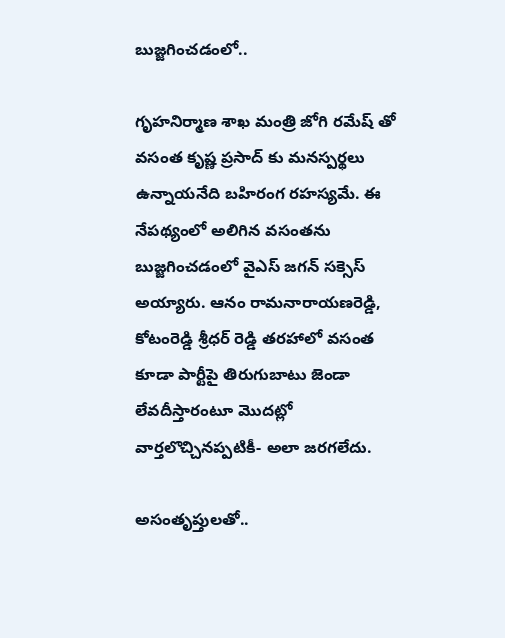బుజ్జగించడంలో..

గృహనిర్మాణ శాఖ మంత్రి జోగి రమేష్ తో వసంత కృష్ణ ప్రసాద్ కు మనస్పర్థలు ఉన్నాయనేది బహిరంగ రహస్యమే. ఈ నేపథ్యంలో అలిగిన వసంతను బుజ్జగించడంలో వైఎస్ జగన్ సక్సెస్ అయ్యారు. ఆనం రామనారాయణరెడ్డి, కోటంరెడ్డి శ్రీధర్ రెడ్డి తరహాలో వసంత కూడా పార్టీపై తిరుగుబాటు జెండా లేవదీస్తారంటూ మొదట్లో వార్తలొచ్చినప్పటికీ- అలా జరగలేదు.

అసంతృప్తులతో..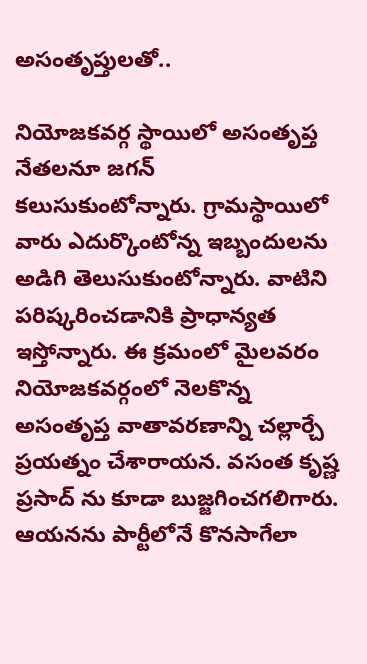అసంతృప్తులతో..

నియోజకవర్గ స్థాయిలో అసంతృప్త నేతలనూ జగన్ కలుసుకుంటోన్నారు. గ్రామస్థాయిలో వారు ఎదుర్కొంటోన్న ఇబ్బందులను అడిగి తెలుసుకుంటోన్నారు. వాటిని పరిష్కరించడానికి ప్రాధాన్యత ఇస్తోన్నారు. ఈ క్రమంలో మైలవరం నియోజకవర్గంలో నెలకొన్న అసంతృప్త వాతావరణాన్ని చల్లార్చే ప్రయత్నం చేశారాయన. వసంత కృష్ణ ప్రసాద్ ను కూడా బుజ్జగించగలిగారు. ఆయనను పార్టీలోనే కొనసాగేలా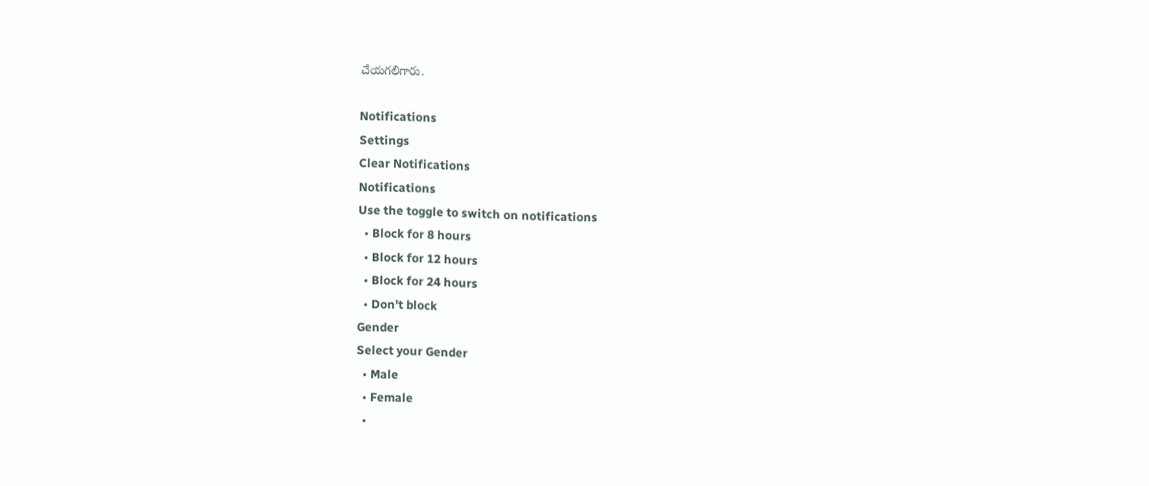చేయగలిగారు.

Notifications
Settings
Clear Notifications
Notifications
Use the toggle to switch on notifications
  • Block for 8 hours
  • Block for 12 hours
  • Block for 24 hours
  • Don't block
Gender
Select your Gender
  • Male
  • Female
  •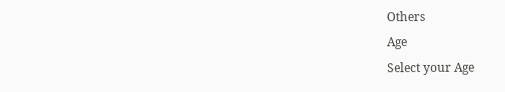Others
Age
Select your Age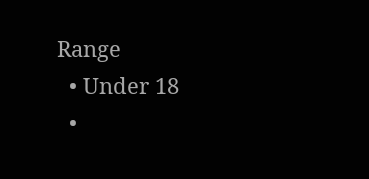Range
  • Under 18
  •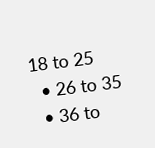18 to 25
  • 26 to 35
  • 36 to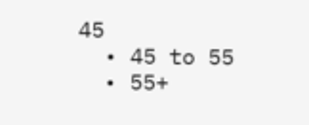45
  • 45 to 55
  • 55+